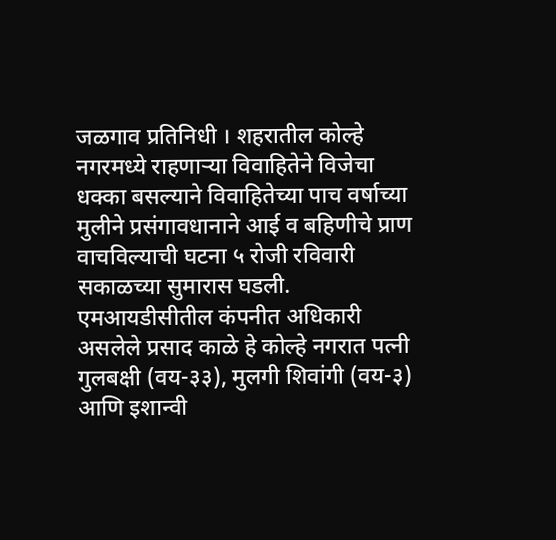जळगाव प्रतिनिधी । शहरातील कोल्हे नगरमध्ये राहणाऱ्या विवाहितेने विजेचा धक्का बसल्याने विवाहितेच्या पाच वर्षाच्या मुलीने प्रसंगावधानाने आई व बहिणीचे प्राण वाचविल्याची घटना ५ रोजी रविवारी सकाळच्या सुमारास घडली.
एमआयडीसीतील कंपनीत अधिकारी असलेले प्रसाद काळे हे कोल्हे नगरात पत्नी गुलबक्षी (वय-३३), मुलगी शिवांगी (वय-३) आणि इशान्वी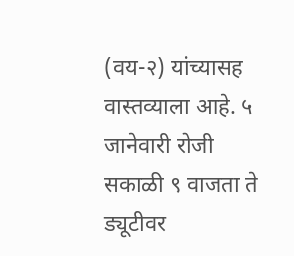(वय-२) यांच्यासह वास्तव्याला आहे. ५ जानेवारी रोजी सकाळी ९ वाजता ते ड्यूटीवर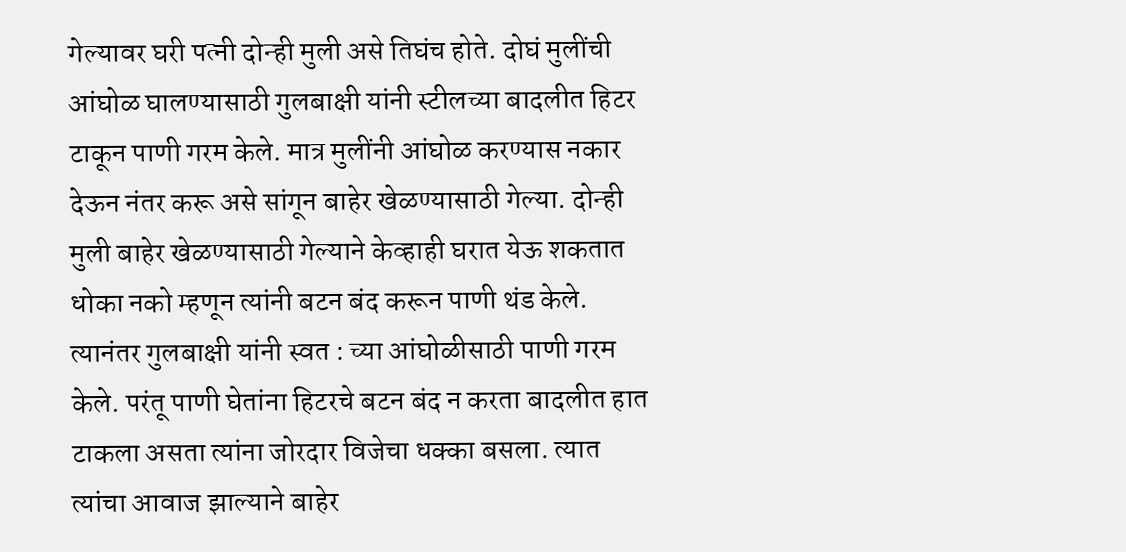गेल्यावर घरी पत्नी दोन्ही मुली असे तिघंच होते. दोघं मुलींची आंघोळ घालण्यासाठी गुलबाक्षी यांनी स्टीलच्या बादलीत हिटर टाकून पाणी गरम केले. मात्र मुलींनी आंघोळ करण्यास नकार देऊन नंतर करू असे सांगून बाहेर खेळण्यासाठी गेल्या. दोन्ही मुली बाहेर खेळण्यासाठी गेल्याने केव्हाही घरात येऊ शकतात धोका नको म्हणून त्यांनी बटन बंद करून पाणी थंड केले. त्यानंतर गुलबाक्षी यांनी स्वत : च्या आंघोळीसाठी पाणी गरम केले. परंतू पाणी घेतांना हिटरचे बटन बंद न करता बादलीत हात टाकला असता त्यांना जोरदार विजेचा धक्का बसला. त्यात त्यांचा आवाज झाल्याने बाहेर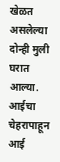खेळत असलेल्या दोन्ही मुली घरात आल्या.
आईचा चेहरापाहून आई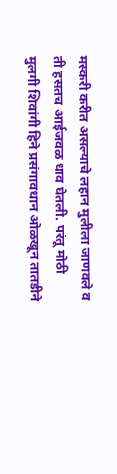मस्करी करीत असल्याचे लहान मुलीला जाणवले व ती हसतच आईजवळ धाव घेतली. परंतू मोठी मुलगी शिवांगी हिने प्रसंगावधान ओळखून तातडीने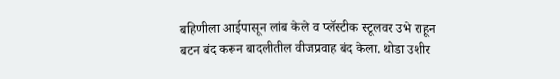बहिणीला आईपासून लांब केले व प्लॅस्टीक स्टूलवर उभे राहून बटन बंद करून बादलीतील वीजप्रवाह बंद केला. थोडा उशीर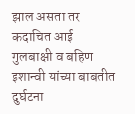झाल असता तर कदाचित आई गुलबाक्षी व बहिण इशान्वी यांच्या बाबतीत दुर्घटना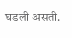घडली असती.